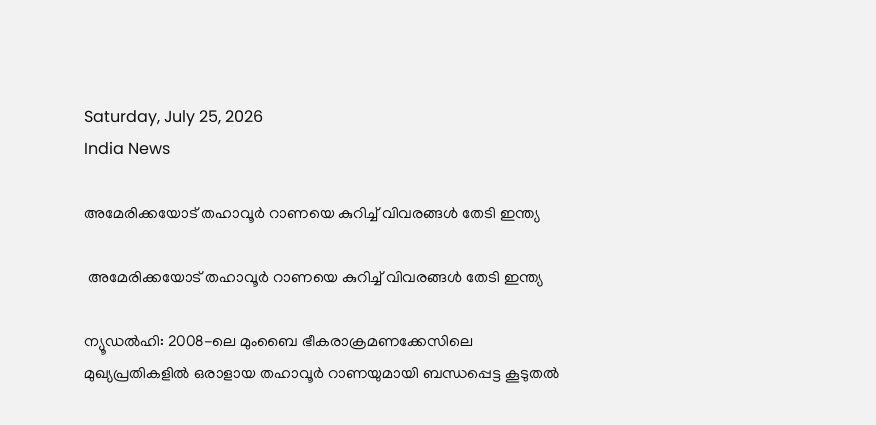Saturday, July 25, 2026
India News

അമേരിക്കയോട് തഹാവൂര്‍ റാണയെ കുറിച്ച് വിവരങ്ങള്‍ തേടി ഇന്ത്യ

 അമേരിക്കയോട് തഹാവൂര്‍ റാണയെ കുറിച്ച് വിവരങ്ങള്‍ തേടി ഇന്ത്യ

ന്യൂഡല്‍ഹി: 2008-ലെ മുംബൈ ഭീകരാക്രമണക്കേസിലെ മുഖ്യപ്രതികളില്‍ ഒരാളായ തഹാവൂര്‍ റാണയുമായി ബന്ധപ്പെട്ട കൂടുതല്‍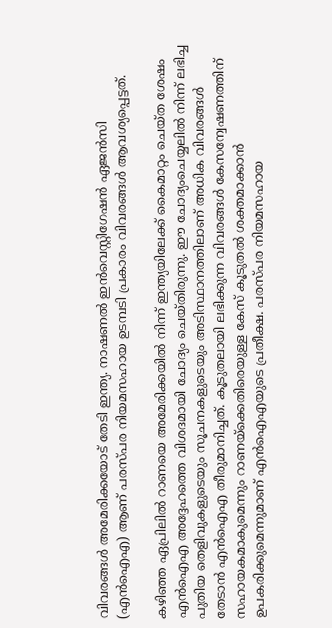വിവരങ്ങള്‍ അമേരിക്കയോട് തേടി ഇന്ത്യ. നാഷണല്‍ ഇന്‍വെസ്റ്റിഗേഷന്‍ ഏജന്‍സി (എന്‍ഐഎ) ആണ് പരസ്പര നിയമസഹായ ഉടമ്പടി പ്രകാരം വിവരങ്ങള്‍ ആവശ്യപ്പെട്ടത്.

കഴിഞ്ഞ ഏപ്രിലില്‍ റാണയെ അമേരിക്കയില്‍ നിന്ന് ഇന്ത്യയിലേക്ക് കൈമാറ്റം ചെയ്ത ശേഷം എന്‍ഐഎ അദ്ദേഹത്തെ വിശദമായി ചോദ്യം ചെയ്തിരുന്നു. ഈ ചോദ്യംചെയ്യലില്‍ നിന്ന് ലഭിച്ച പുതിയ തെളിവുകളുടെയും സൂചനകളുടെയും അടിസ്ഥാനത്തിലാണ് അധിക വിവരങ്ങള്‍ തേടാന്‍ എന്‍ഐഎ തീരുമാനിച്ചത്. കൂടുതലായി ലഭിക്കുന്ന വിവരങ്ങള്‍ കേസന്വേഷണത്തിന് സഹായകമാകുമെന്നും റാണയ്ക്കെതിരെയുള്ള കേസ് കൂടുതല്‍ ശക്തമാക്കാന്‍ ഉപകരിക്കുമെന്നുമാണ് എന്‍ഐഎയുടെ പ്രതീക്ഷ. പരസ്പര നിയമസഹായ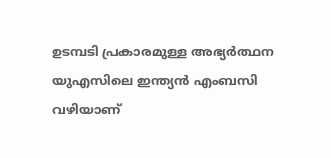ഉടമ്പടി പ്രകാരമുള്ള അഭ്യര്‍ത്ഥന യുഎസിലെ ഇന്ത്യന്‍ എംബസി വഴിയാണ്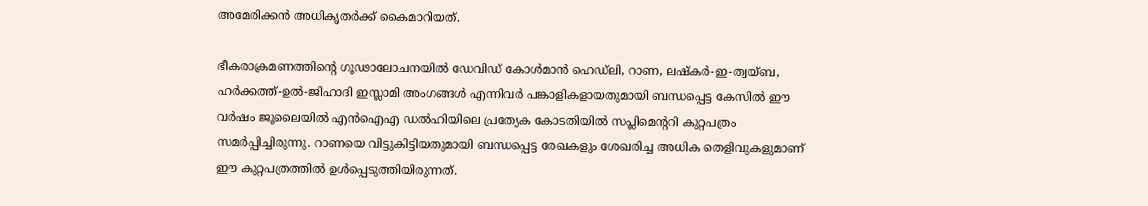അമേരിക്കന്‍ അധികൃതര്‍ക്ക് കൈമാറിയത്.

ഭീകരാക്രമണത്തിന്റെ ഗൂഢാലോചനയില്‍ ഡേവിഡ് കോള്‍മാന്‍ ഹെഡ്‌ലി, റാണ, ലഷ്‌കര്‍-ഇ-ത്വയ്ബ, ഹര്‍ക്കത്ത്-ഉല്‍-ജിഹാദി ഇസ്ലാമി അംഗങ്ങള്‍ എന്നിവര്‍ പങ്കാളികളായതുമായി ബന്ധപ്പെട്ട കേസില്‍ ഈ വര്‍ഷം ജൂലൈയില്‍ എന്‍ഐഎ ഡല്‍ഹിയിലെ പ്രത്യേക കോടതിയില്‍ സപ്ലിമെന്ററി കുറ്റപത്രം സമര്‍പ്പിച്ചിരുന്നു. റാണയെ വിട്ടുകിട്ടിയതുമായി ബന്ധപ്പെട്ട രേഖകളും ശേഖരിച്ച അധിക തെളിവുകളുമാണ് ഈ കുറ്റപത്രത്തില്‍ ഉള്‍പ്പെടുത്തിയിരുന്നത്.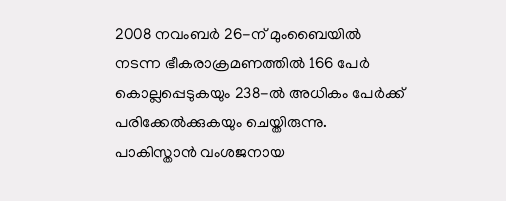2008 നവംബര്‍ 26-ന് മുംബൈയില്‍ നടന്ന ഭീകരാക്രമണത്തില്‍ 166 പേര്‍ കൊല്ലപ്പെടുകയും 238-ല്‍ അധികം പേര്‍ക്ക് പരിക്കേല്‍ക്കുകയും ചെയ്തിരുന്നു. പാകിസ്താന്‍ വംശജനായ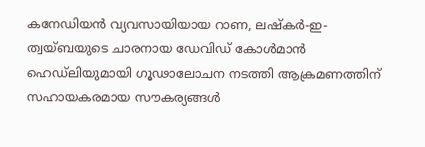കനേഡിയന്‍ വ്യവസായിയായ റാണ, ലഷ്‌കര്‍-ഇ-ത്വയ്ബയുടെ ചാരനായ ഡേവിഡ് കോള്‍മാന്‍ ഹെഡ്‌ലിയുമായി ഗൂഢാലോചന നടത്തി ആക്രമണത്തിന് സഹായകരമായ സൗകര്യങ്ങള്‍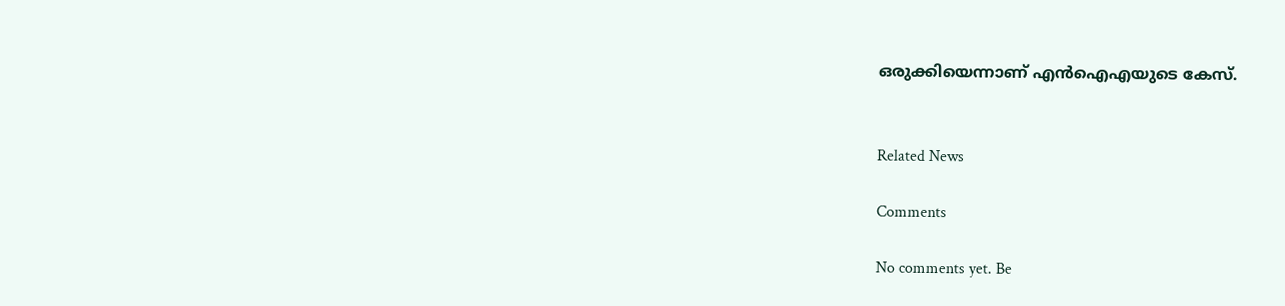ഒരുക്കിയെന്നാണ് എന്‍ഐഎയുടെ കേസ്.


Related News

Comments

No comments yet. Be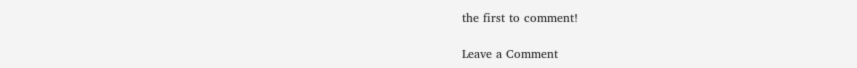the first to comment!

Leave a Comment